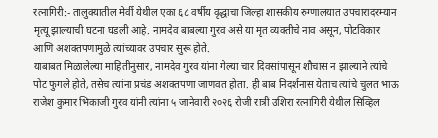रत्नागिरी:- तालुक्यातील मेर्वी येथील एका ६८ वर्षीय वृद्धाचा जिल्हा शासकीय रुग्णालयात उपचारादरम्यान मृत्यू झाल्याची घटना घडली आहे. नामदेव बाबल्या गुरव असे या मृत व्यक्तीचे नाव असून, पोटविकार आणि अशक्तपणामुळे त्यांच्यावर उपचार सुरू होते.
याबाबत मिळालेल्या माहितीनुसार, नामदेव गुरव यांना गेल्या चार दिवसांपासून शौचास न झाल्याने त्यांचे पोट फुगले होते, तसेच त्यांना प्रचंड अशक्तपणा जाणवत होता. ही बाब निदर्शनास येताच त्यांचे चुलत भाऊ राजेश कुमार भिकाजी गुरव यांनी त्यांना ५ जानेवारी २०२६ रोजी रात्री उशिरा रत्नागिरी येथील सिव्हिल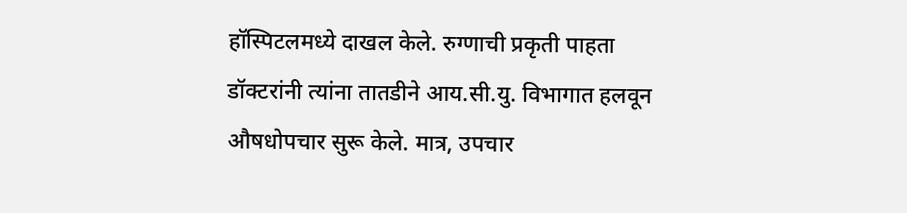हॉस्पिटलमध्ये दाखल केले. रुग्णाची प्रकृती पाहता डॉक्टरांनी त्यांना तातडीने आय.सी.यु. विभागात हलवून औषधोपचार सुरू केले. मात्र, उपचार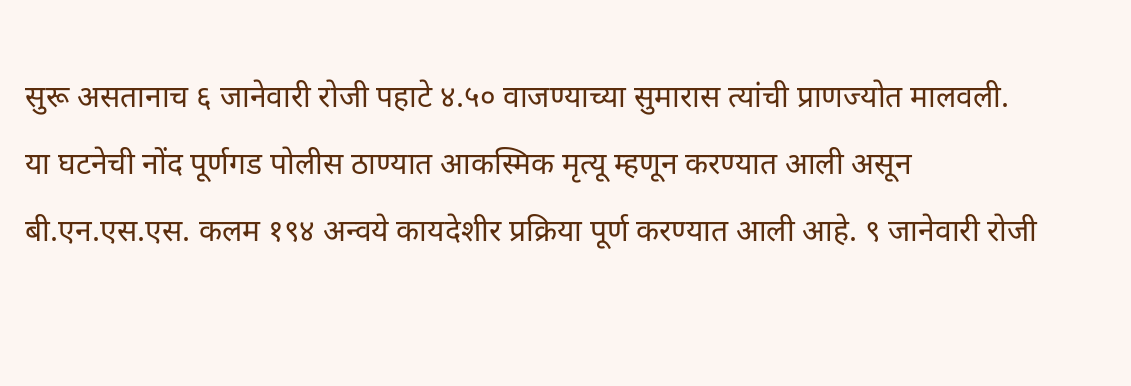सुरू असतानाच ६ जानेवारी रोजी पहाटे ४.५० वाजण्याच्या सुमारास त्यांची प्राणज्योत मालवली.
या घटनेची नोंद पूर्णगड पोलीस ठाण्यात आकस्मिक मृत्यू म्हणून करण्यात आली असून बी.एन.एस.एस. कलम १९४ अन्वये कायदेशीर प्रक्रिया पूर्ण करण्यात आली आहे. ९ जानेवारी रोजी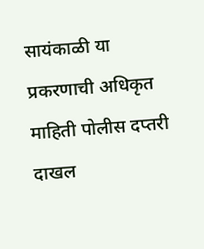सायंकाळी या प्रकरणाची अधिकृत माहिती पोलीस दप्तरी दाखल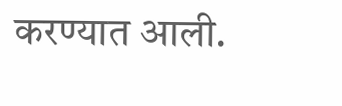करण्यात आली.